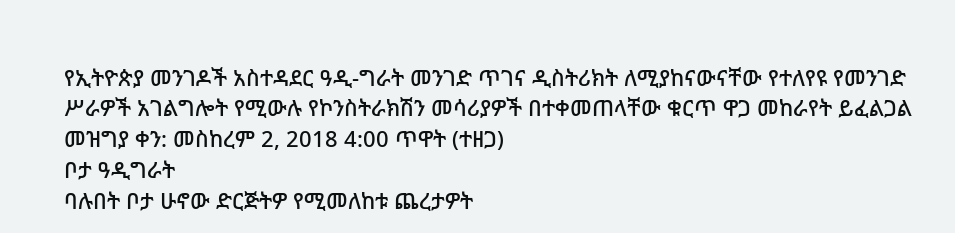የኢትዮጵያ መንገዶች አስተዳደር ዓዲ-ግራት መንገድ ጥገና ዲስትሪክት ለሚያከናውናቸው የተለየዩ የመንገድ ሥራዎች አገልግሎት የሚውሉ የኮንስትራክሽን መሳሪያዎች በተቀመጠላቸው ቁርጥ ዋጋ መከራየት ይፈልጋል
መዝግያ ቀን: መስከረም 2, 2018 4:00 ጥዋት (ተዘጋ)
ቦታ ዓዲግራት
ባሉበት ቦታ ሁኖው ድርጅትዎ የሚመለከቱ ጨረታዎት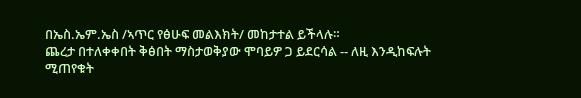በኤስ.ኤም.ኤስ /ኣጥር የፅሁፍ መልእክት/ መከታተል ይችላሉ።
ጨረታ በተለቀቀበት ቅፅበት ማስታወቅያው ሞባይዎ ጋ ይደርሳል -- ለዚ እንዲከፍሉት ሚጠየቁት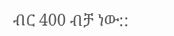ብር 400 ብቻ ነው::